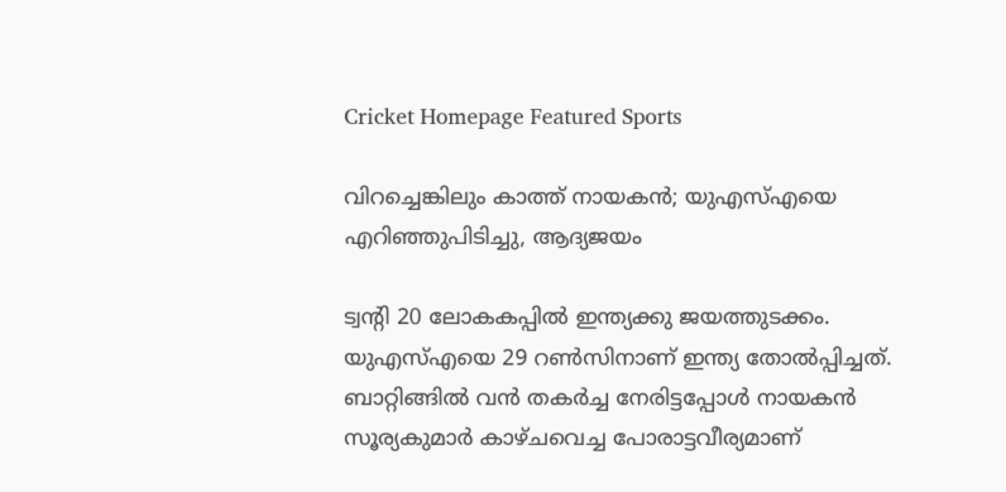Cricket Homepage Featured Sports

വിറച്ചെങ്കിലും കാത്ത് നായകന്‍; യുഎസ്എയെ എറിഞ്ഞുപിടിച്ചു, ആദ്യജയം

ട്വന്റി 20 ലോകകപ്പില്‍ ഇന്ത്യക്കു ജയത്തുടക്കം. യുഎസ്എയെ 29 റണ്‍സിനാണ് ഇന്ത്യ തോല്‍പ്പിച്ചത്. ബാറ്റിങ്ങില്‍ വന്‍ തകര്‍ച്ച നേരിട്ടപ്പോള്‍ നായകന്‍ സൂര്യകുമാര്‍ കാഴ്ചവെച്ച പോരാട്ടവീര്യമാണ്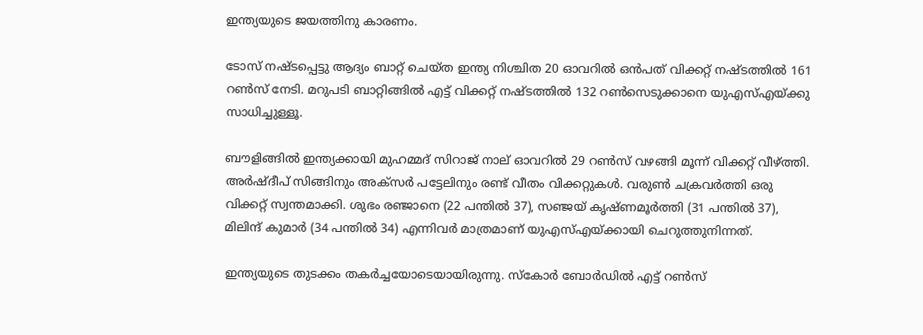ഇന്ത്യയുടെ ജയത്തിനു കാരണം.

ടോസ് നഷ്ടപ്പെട്ടു ആദ്യം ബാറ്റ് ചെയ്ത ഇന്ത്യ നിശ്ചിത 20 ഓവറില്‍ ഒന്‍പത് വിക്കറ്റ് നഷ്ടത്തില്‍ 161 റണ്‍സ് നേടി. മറുപടി ബാറ്റിങ്ങില്‍ എട്ട് വിക്കറ്റ് നഷ്ടത്തില്‍ 132 റണ്‍സെടുക്കാനെ യുഎസ്എയ്ക്കു സാധിച്ചുള്ളൂ.

ബൗളിങ്ങില്‍ ഇന്ത്യക്കായി മുഹമ്മദ് സിറാജ് നാല് ഓവറില്‍ 29 റണ്‍സ് വഴങ്ങി മൂന്ന് വിക്കറ്റ് വീഴ്ത്തി. അര്‍ഷ്ദീപ് സിങ്ങിനും അക്‌സര്‍ പട്ടേലിനും രണ്ട് വീതം വിക്കറ്റുകള്‍. വരുണ്‍ ചക്രവര്‍ത്തി ഒരു വിക്കറ്റ് സ്വന്തമാക്കി. ശുഭം രഞ്ജാനെ (22 പന്തില്‍ 37), സഞ്ജയ് കൃഷ്ണമൂര്‍ത്തി (31 പന്തില്‍ 37), മിലിന്ദ് കുമാര്‍ (34 പന്തില്‍ 34) എന്നിവര്‍ മാത്രമാണ് യുഎസ്എയ്ക്കായി ചെറുത്തുനിന്നത്.

ഇന്ത്യയുടെ തുടക്കം തകര്‍ച്ചയോടെയായിരുന്നു. സ്‌കോര്‍ ബോര്‍ഡില്‍ എട്ട് റണ്‍സ്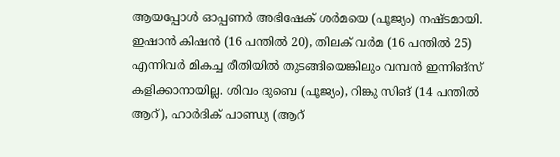ആയപ്പോള്‍ ഓപ്പണര്‍ അഭിഷേക് ശര്‍മയെ (പൂജ്യം) നഷ്ടമായി. ഇഷാന്‍ കിഷന്‍ (16 പന്തില്‍ 20), തിലക് വര്‍മ (16 പന്തില്‍ 25) എന്നിവര്‍ മികച്ച രീതിയില്‍ തുടങ്ങിയെങ്കിലും വമ്പന്‍ ഇന്നിങ്‌സ് കളിക്കാനായില്ല. ശിവം ദുബെ (പൂജ്യം), റിങ്കു സിങ് (14 പന്തില്‍ ആറ്), ഹാര്‍ദിക് പാണ്ഡ്യ (ആറ്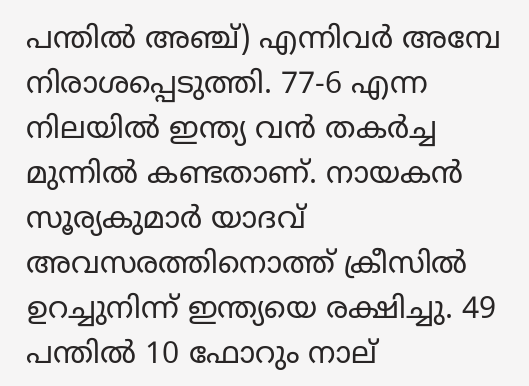പന്തില്‍ അഞ്ച്) എന്നിവര്‍ അമ്പേ നിരാശപ്പെടുത്തി. 77-6 എന്ന നിലയില്‍ ഇന്ത്യ വന്‍ തകര്‍ച്ച മുന്നില്‍ കണ്ടതാണ്. നായകന്‍ സൂര്യകുമാര്‍ യാദവ് അവസരത്തിനൊത്ത് ക്രീസില്‍ ഉറച്ചുനിന്ന് ഇന്ത്യയെ രക്ഷിച്ചു. 49 പന്തില്‍ 10 ഫോറും നാല്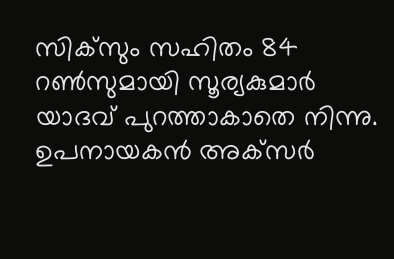സിക്‌സും സഹിതം 84 റണ്‍സുമായി സൂര്യകുമാര്‍ യാദവ് പുറത്താകാതെ നിന്നു. ഉപനായകന്‍ അക്‌സര്‍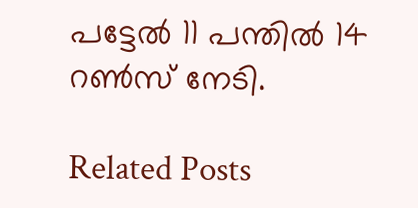പട്ടേല്‍ 11 പന്തില്‍ 14 റണ്‍സ് നേടി.

Related Posts